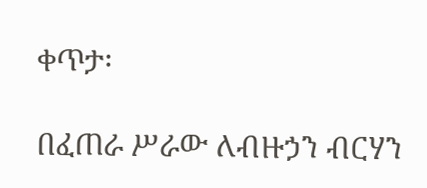ቀጥታ፡

በፈጠራ ሥራው ለብዙኃን ብርሃን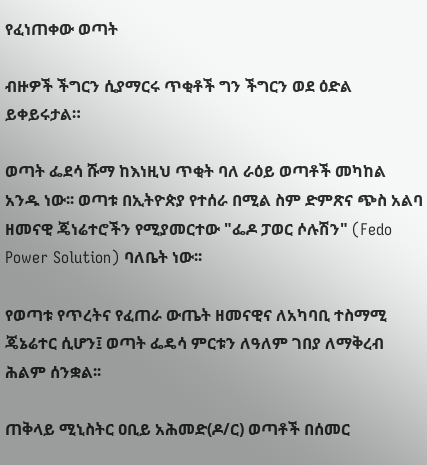የፈነጠቀው ወጣት

ብዙዎች ችግርን ሲያማርሩ ጥቂቶች ግን ችግርን ወደ ዕድል ይቀይሩታል።

ወጣት ፌደሳ ሹማ ከእነዚህ ጥቂት ባለ ራዕይ ወጣቶች መካከል አንዱ ነው፡፡ ወጣቱ በኢትዮጵያ የተሰራ በሚል ስም ድምጽና ጭስ አልባ ዘመናዊ ጄነሬተሮችን የሚያመርተው "ፌዶ ፓወር ሶሉሽን" (Fedo Power Solution) ባለቤት ነው፡፡

የወጣቱ የጥረትና የፈጠራ ውጤት ዘመናዊና ለአካባቢ ተስማሚ ጄኔሬተር ሲሆን፤ ወጣት ፌዴሳ ምርቱን ለዓለም ገበያ ለማቅረብ ሕልም ሰንቋል፡፡

ጠቅላይ ሚኒስትር ዐቢይ አሕመድ(ዶ/ር) ወጣቶች በሰመር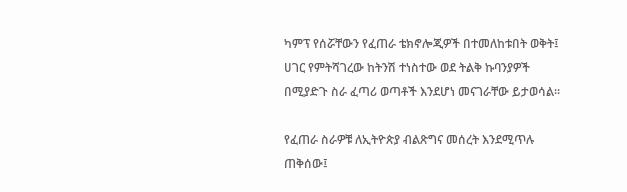ካምፕ የሰሯቸውን የፈጠራ ቴክኖሎጂዎች በተመለከቱበት ወቅት፤ ሀገር የምትሻገረው ከትንሽ ተነስተው ወደ ትልቅ ኩባንያዎች በሚያድጉ ስራ ፈጣሪ ወጣቶች እንደሆነ መናገራቸው ይታወሳል፡፡

የፈጠራ ስራዎቹ ለኢትዮጵያ ብልጽግና መሰረት እንደሚጥሉ ጠቅሰው፤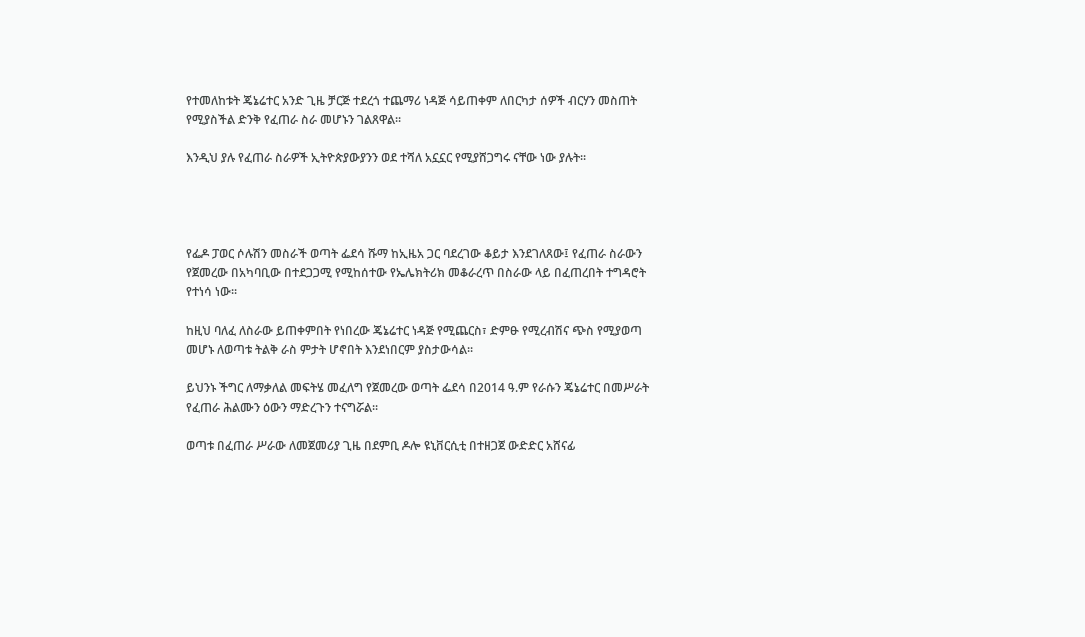የተመለከቱት ጄኔሬተር አንድ ጊዜ ቻርጅ ተደረጎ ተጨማሪ ነዳጅ ሳይጠቀም ለበርካታ ሰዎች ብርሃን መስጠት የሚያስችል ድንቅ የፈጠራ ስራ መሆኑን ገልጸዋል፡፡

እንዲህ ያሉ የፈጠራ ስራዎች ኢትዮጵያውያንን ወደ ተሻለ አኗኗር የሚያሸጋግሩ ናቸው ነው ያሉት፡፡




የፌዶ ፓወር ሶሉሽን መስራች ወጣት ፌደሳ ሹማ ከኢዜአ ጋር ባደረገው ቆይታ እንደገለጸው፤ የፈጠራ ስራውን የጀመረው በአካባቢው በተደጋጋሚ የሚከሰተው የኤሌክትሪክ መቆራረጥ በስራው ላይ በፈጠረበት ተግዳሮት የተነሳ ነው፡፡

ከዚህ ባለፈ ለስራው ይጠቀምበት የነበረው ጄኔሬተር ነዳጅ የሚጨርስ፣ ድምፁ የሚረብሽና ጭስ የሚያወጣ መሆኑ ለወጣቱ ትልቅ ራስ ምታት ሆኖበት እንደነበርም ያስታውሳል፡፡

ይህንኑ ችግር ለማቃለል መፍትሄ መፈለግ የጀመረው ወጣት ፌደሳ በ2014 ዓ.ም የራሱን ጄኔሬተር በመሥራት የፈጠራ ሕልሙን ዕውን ማድረጉን ተናግሯል፡፡

ወጣቱ በፈጠራ ሥራው ለመጀመሪያ ጊዜ በደምቢ ዶሎ ዩኒቨርሲቲ በተዘጋጀ ውድድር አሸናፊ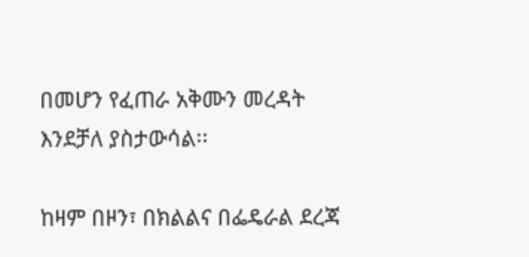በመሆን የፈጠራ አቅሙን መረዳት እንደቻለ ያስታውሳል፡፡

ከዛም በዞን፣ በክልልና በፌዴራል ደረጃ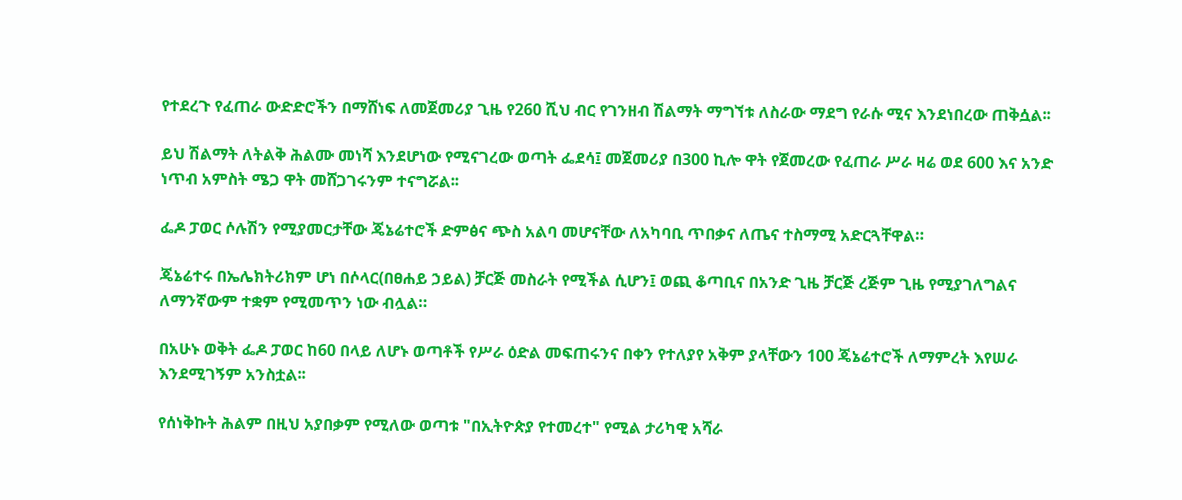የተደረጉ የፈጠራ ውድድሮችን በማሸነፍ ለመጀመሪያ ጊዜ የ260 ሺህ ብር የገንዘብ ሽልማት ማግኘቱ ለስራው ማደግ የራሱ ሚና እንደነበረው ጠቅሷል፡፡

ይህ ሽልማት ለትልቅ ሕልሙ መነሻ እንደሆነው የሚናገረው ወጣት ፌደሳ፤ መጀመሪያ በ300 ኪሎ ዋት የጀመረው የፈጠራ ሥራ ዛሬ ወደ 600 እና አንድ ነጥብ አምስት ሜጋ ዋት መሸጋገሩንም ተናግሯል፡፡

ፌዶ ፓወር ሶሉሽን የሚያመርታቸው ጄኔሬተሮች ድምፅና ጭስ አልባ መሆናቸው ለአካባቢ ጥበቃና ለጤና ተስማሚ አድርጓቸዋል።

ጄኔሬተሩ በኤሌክትሪክም ሆነ በሶላር(በፀሐይ ኃይል) ቻርጅ መስራት የሚችል ሲሆን፤ ወጪ ቆጣቢና በአንድ ጊዜ ቻርጅ ረጅም ጊዜ የሚያገለግልና ለማንኛውም ተቋም የሚመጥን ነው ብሏል።

በአሁኑ ወቅት ፌዶ ፓወር ከ60 በላይ ለሆኑ ወጣቶች የሥራ ዕድል መፍጠሩንና በቀን የተለያየ አቅም ያላቸውን 100 ጄኔሬተሮች ለማምረት እየሠራ እንደሚገኝም አንስቷል፡፡

የሰነቅኩት ሕልም በዚህ አያበቃም የሚለው ወጣቱ "በኢትዮጵያ የተመረተ" የሚል ታሪካዊ አሻራ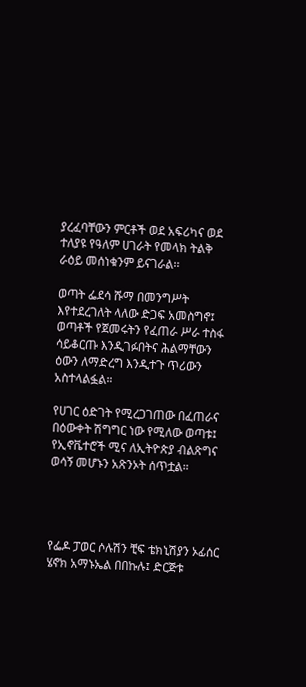ያረፈባቸውን ምርቶች ወደ አፍሪካና ወደ ተለያዩ የዓለም ሀገራት የመላክ ትልቅ ራዕይ መሰነቁንም ይናገራል፡፡

ወጣት ፌደሳ ሹማ በመንግሥት እየተደረገለት ላለው ድጋፍ አመስግኖ፤ ወጣቶች የጀመሩትን የፈጠራ ሥራ ተስፋ ሳይቆርጡ እንዲገፉበትና ሕልማቸውን ዕውን ለማድረግ እንዲተጉ ጥሪውን አስተላልፏል።

የሀገር ዕድገት የሚረጋገጠው በፈጠራና በዕውቀት ሽግግር ነው የሚለው ወጣቱ፤ የኢኖቬተሮች ሚና ለኢትዮጵያ ብልጽግና ወሳኝ መሆኑን አጽንኦት ሰጥቷል።




የፌዶ ፓወር ሶሉሽን ቺፍ ቴክኒሽያን ኦፊሰር ሄኖክ አማኑኤል በበኩሉ፤ ድርጅቱ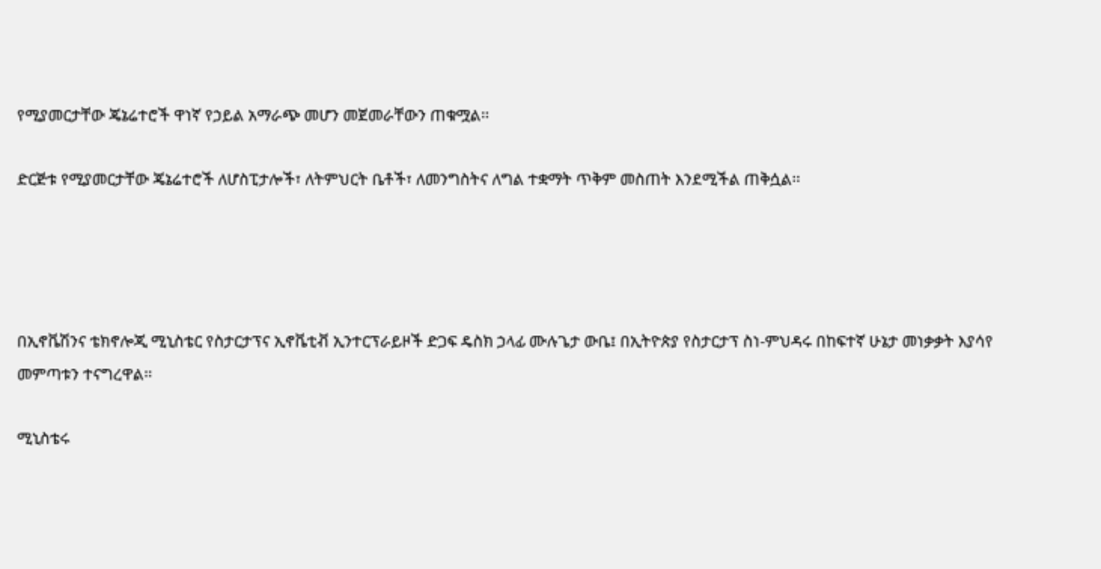የሚያመርታቸው ጄኔሬተሮች ዋነኛ የኃይል አማራጭ መሆን መጀመራቸውን ጠቁሟል፡፡

ድርጅቱ የሚያመርታቸው ጄኔሬተሮች ለሆስፒታሎች፣ ለትምህርት ቤቶች፣ ለመንግስትና ለግል ተቋማት ጥቅም መስጠት እንደሚችል ጠቅሷል፡፡




በኢኖቬሽንና ቴክኖሎጂ ሚኒስቴር የስታርታፕና ኢኖቬቲቭ ኢንተርፕራይዞች ድጋፍ ዴስክ ኃላፊ ሙሉጌታ ውቤ፤ በኢትዮጵያ የስታርታፕ ስነ-ምህዳሩ በከፍተኛ ሁኔታ መነቃቃት እያሳየ መምጣቱን ተናግረዋል፡፡

ሚኒስቴሩ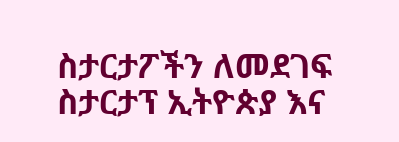ስታርታፖችን ለመደገፍ ስታርታፕ ኢትዮጵያ እና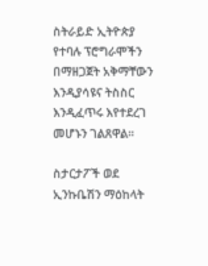ስትራይድ ኢትዮጵያ የተባሉ ፕሮግራሞችን በማዘጋጀት አቅማቸውን እንዲያሳዩና ትስስር እንዲፈጥሩ እየተደረገ መሆኑን ገልጸዋል፡፡

ስታርታፖች ወደ ኢንኩቤሽን ማዕከላት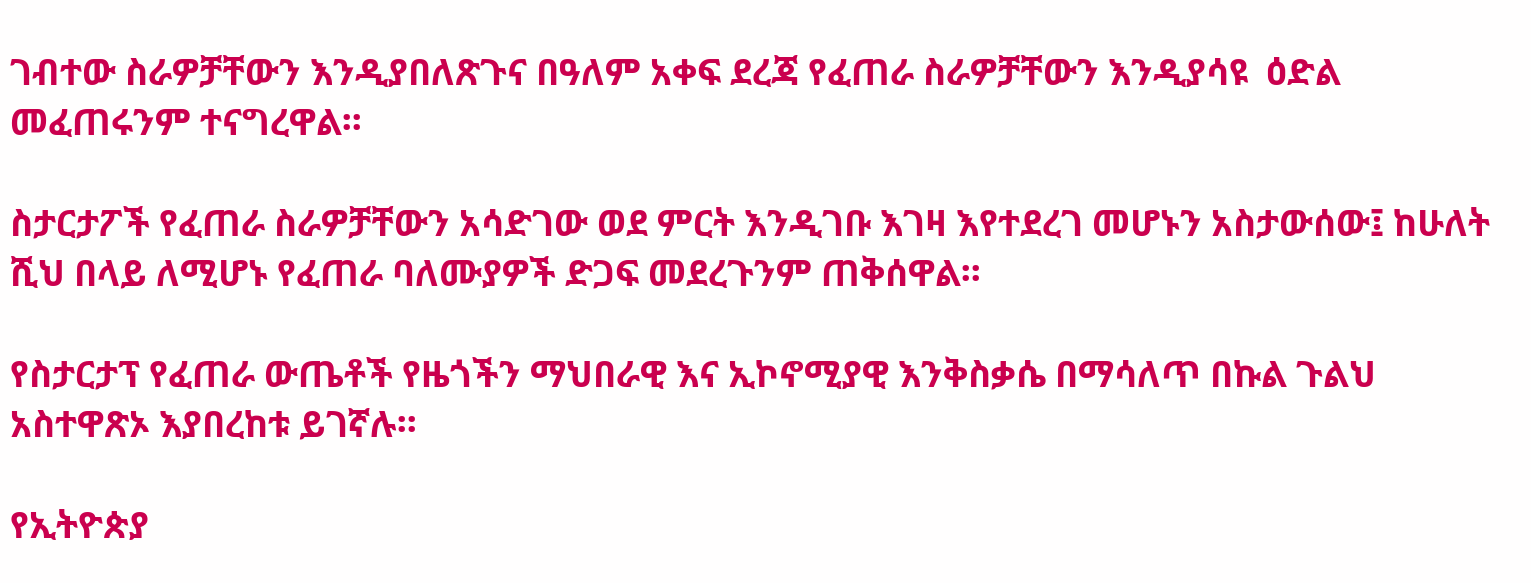ገብተው ስራዎቻቸውን እንዲያበለጽጉና በዓለም አቀፍ ደረጃ የፈጠራ ስራዎቻቸውን እንዲያሳዩ  ዕድል መፈጠሩንም ተናግረዋል፡፡

ስታርታፖች የፈጠራ ስራዎቻቸውን አሳድገው ወደ ምርት እንዲገቡ እገዛ እየተደረገ መሆኑን አስታውሰው፤ ከሁለት ሺህ በላይ ለሚሆኑ የፈጠራ ባለሙያዎች ድጋፍ መደረጉንም ጠቅሰዋል፡፡

የስታርታፕ የፈጠራ ውጤቶች የዜጎችን ማህበራዊ እና ኢኮኖሚያዊ እንቅስቃሴ በማሳለጥ በኩል ጉልህ አስተዋጽኦ እያበረከቱ ይገኛሉ፡፡

የኢትዮጵያ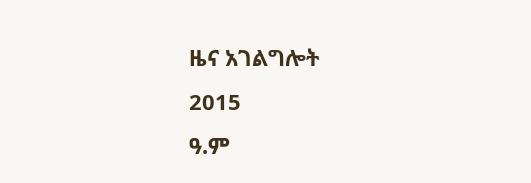ዜና አገልግሎት
2015
ዓ.ም